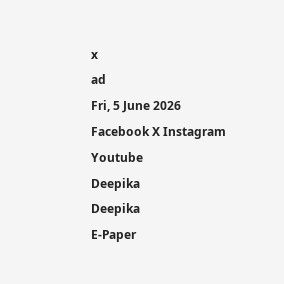x
ad
Fri, 5 June 2026
Facebook X Instagram Youtube
Deepika
Deepika
E-Paper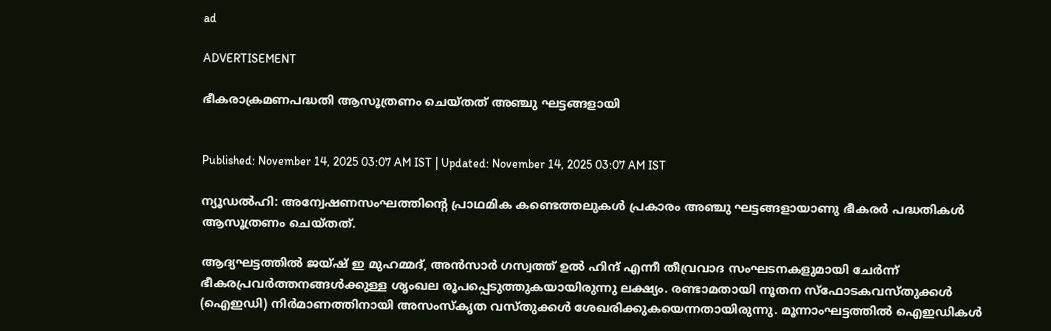ad

ADVERTISEMENT

ഭീകരാക്രമണപദ്ധതി ആസൂത്രണം ചെയ്തത് അഞ്ചു ഘട്ടങ്ങളായി


Published: November 14, 2025 03:07 AM IST | Updated: November 14, 2025 03:07 AM IST

ന്യൂഡൽഹി: അന്വേഷണസംഘത്തിന്‍റെ പ്രാഥമിക കണ്ടെത്തലുകൾ പ്രകാരം അഞ്ചു ഘട്ടങ്ങളായാണു ഭീകരർ പദ്ധതികൾ ആസൂത്രണം ചെയ്തത്.

ആദ്യഘട്ടത്തിൽ ജയ്ഷ് ഇ മുഹമ്മദ്, അൻസാർ ഗസ്വത്ത് ഉൽ ഹിന്ദ് എന്നീ തീവ്രവാദ സംഘടനകളുമായി ചേർന്ന് ഭീകരപ്രവർത്തനങ്ങൾക്കുള്ള ശൃംഖല രൂപപ്പെടുത്തുകയായിരുന്നു ലക്ഷ്യം. രണ്ടാമതായി നൂതന സ്ഫോടകവസ്തുക്കൾ (ഐഇഡി) നിർമാണത്തിനായി അസംസ്കൃത വസ്തുക്കൾ ശേഖരിക്കുകയെന്നതായിരുന്നു. മൂന്നാംഘട്ടത്തിൽ ഐഇഡികൾ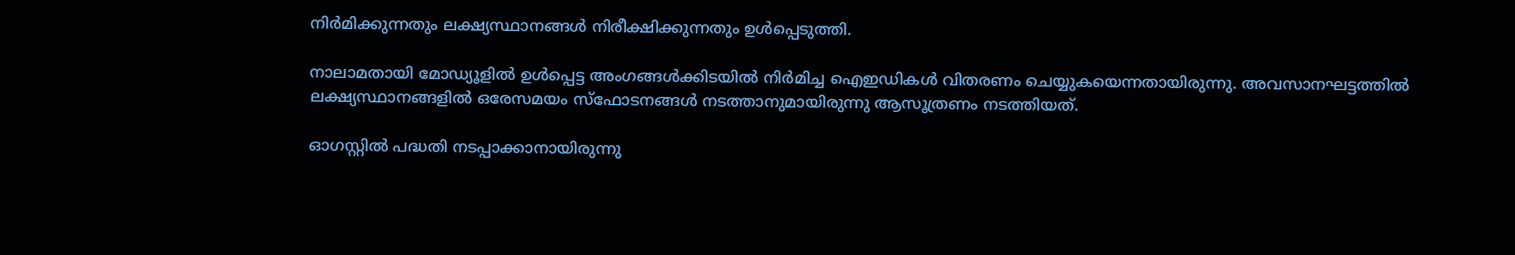നിർമിക്കുന്നതും ലക്ഷ്യസ്ഥാനങ്ങൾ നിരീക്ഷിക്കുന്നതും ഉൾപ്പെടുത്തി.

നാലാമതായി മോഡ്യൂളിൽ ഉൾപ്പെട്ട അംഗങ്ങൾക്കിടയിൽ നിർമിച്ച ഐഇഡികൾ വിതരണം ചെയ്യുകയെന്നതായിരുന്നു. അവസാനഘട്ടത്തിൽ ലക്ഷ്യസ്ഥാനങ്ങളിൽ ഒരേസമയം സ്ഫോടനങ്ങൾ നടത്താനുമായിരുന്നു ആസൂത്രണം നടത്തിയത്.

ഓഗസ്റ്റിൽ പദ്ധതി നടപ്പാക്കാനായിരുന്നു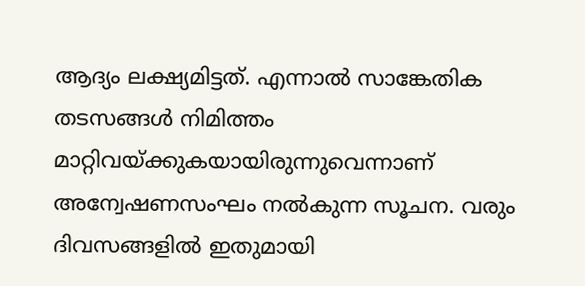ആദ്യം ലക്ഷ്യമിട്ടത്. എന്നാൽ സാങ്കേതിക തടസങ്ങൾ നിമിത്തം മാറ്റിവയ്ക്കുകയായിരുന്നുവെന്നാണ് അന്വേഷണസംഘം നൽകുന്ന സൂചന. വരും ദിവസങ്ങളിൽ ഇതുമായി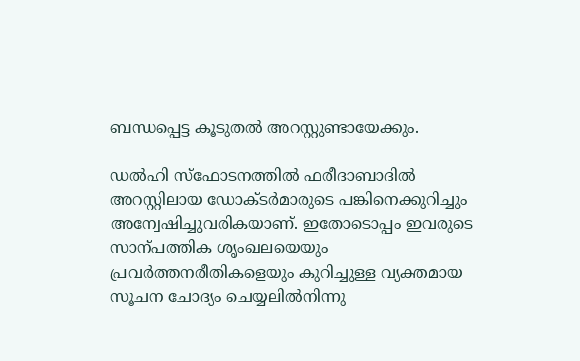ബന്ധപ്പെട്ട കൂടുതൽ അറസ്റ്റുണ്ടായേക്കും.

ഡൽഹി സ്ഫോടനത്തിൽ ഫരീദാബാദിൽ അറസ്റ്റിലായ ഡോക്‌ടർമാരുടെ പങ്കിനെക്കുറിച്ചും അന്വേഷിച്ചുവരികയാണ്. ഇതോടൊപ്പം ഇവരുടെ സാന്പത്തിക ശൃംഖലയെയും പ്രവർത്തനരീതികളെയും കുറിച്ചുള്ള വ്യക്തമായ സൂചന ചോദ്യം ചെയ്യലിൽനിന്നു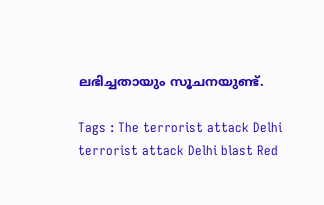ലഭിച്ചതായും സൂചനയുണ്ട്.

Tags : The terrorist attack Delhi terrorist attack Delhi blast Red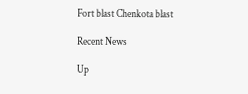Fort blast Chenkota blast

Recent News

Up